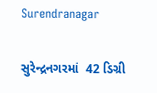Surendranagar

સુરેન્દ્રનગરમાં  42 ડિગ્રી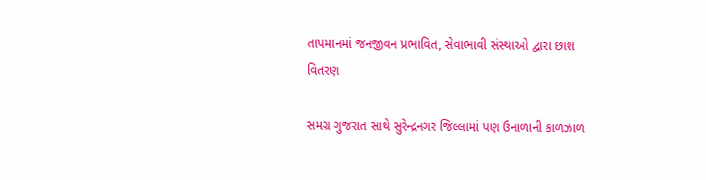તાપમાનમાં જનજીવન પ્રભાવિત, સેવાભાવી સંસ્થાઓ દ્વારા છાશ વિતરણ

સમગ્ર ગુજરાત સાથે સુરેન્દ્રનગર જિલ્લામાં પણ ઉનાળાની કાળઝાળ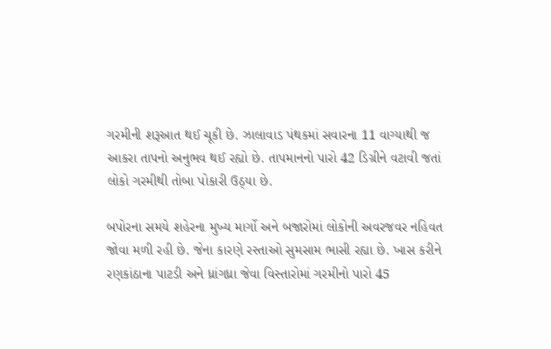ગરમીની શરૂઆત થઈ ચૂકી છે. ઝાલાવાડ પંથકમાં સવારના 11 વાગ્યાથી જ આકરા તાપનો અનુભવ થઈ રહ્યો છે. તાપમાનનો પારો 42 ડિગ્રીને વટાવી જતાં લોકો ગરમીથી તોબા પોકારી ઉઠ્યા છે.

બપોરના સમયે શહેરના મુખ્ય માર્ગો અને બજારોમાં લોકોની અવરજવર નહિવત જોવા મળી રહી છે. જેના કારણે રસ્તાઓ સુમસામ ભાસી રહ્યા છે. ખાસ કરીને રણકાંઠાના પાટડી અને ધ્રાંગધ્રા જેવા વિસ્તારોમાં ગરમીનો પારો 45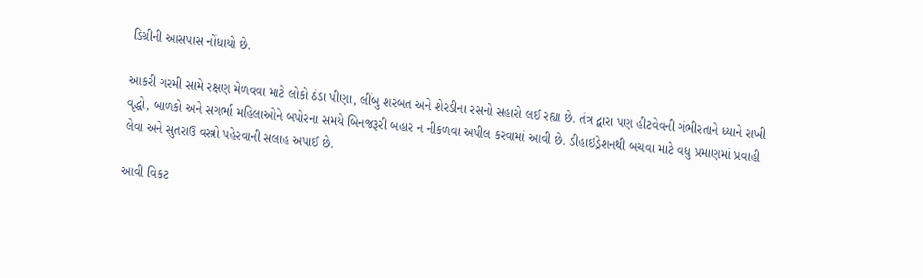ડિગ્રીની આસપાસ નોંધાયો છે.

આકરી ગરમી સામે રક્ષણ મેળવવા માટે લોકો ઠંડા પીણા, લીંબુ શરબત અને શેરડીના રસનો સહારો લઈ રહ્યા છે. તંત્ર દ્વારા પણ હીટવેવની ગંભીરતાને ધ્યાને રાખી વૃદ્ધો, બાળકો અને સગર્ભા મહિલાઓને બપોરના સમયે બિનજરૂરી બહાર ન નીકળવા અપીલ કરવામાં આવી છે. ડીહાઇડ્રેશનથી બચવા માટે વધુ પ્રમાણમાં પ્રવાહી લેવા અને સુતરાઉ વસ્ત્રો પહેરવાની સલાહ અપાઈ છે.

આવી વિકટ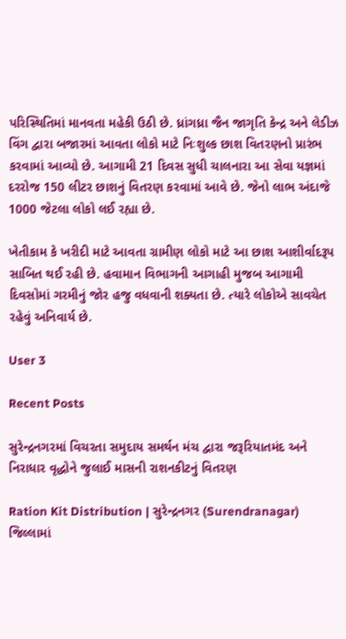પરિસ્થિતિમાં માનવતા મહેકી ઉઠી છે. ધ્રાંગધ્રા જૈન જાગૃતિ કેન્દ્ર અને લેડીઝ વિંગ દ્વારા બજારમાં આવતા લોકો માટે નિઃશુલ્ક છાશ વિતરણનો પ્રારંભ કરવામાં આવ્યો છે. આગામી 21 દિવસ સુધી ચાલનારા આ સેવા યજ્ઞમાં દરરોજ 150 લીટર છાશનું વિતરણ કરવામાં આવે છે. જેનો લાભ અંદાજે 1000 જેટલા લોકો લઈ રહ્યા છે.

ખેતીકામ કે ખરીદી માટે આવતા ગ્રામીણ લોકો માટે આ છાશ આશીર્વાદરૂપ સાબિત થઈ રહી છે. હવામાન વિભાગની આગાહી મુજબ આગામી દિવસોમાં ગરમીનું જોર હજુ વધવાની શક્યતા છે. ત્યારે લોકોએ સાવચેત રહેવું અનિવાર્ય છે.

User 3

Recent Posts

સુરેન્દ્રનગરમાં વિચરતા સમુદાય સમર્થન મંચ દ્વારા જરૂરિયાતમંદ અને નિરાધાર વૃદ્ધોને જુલાઈ માસની રાશનકીટનું વિતરણ

Ration Kit Distribution | સુરેન્દ્રનગર (Surendranagar) જિલ્લામાં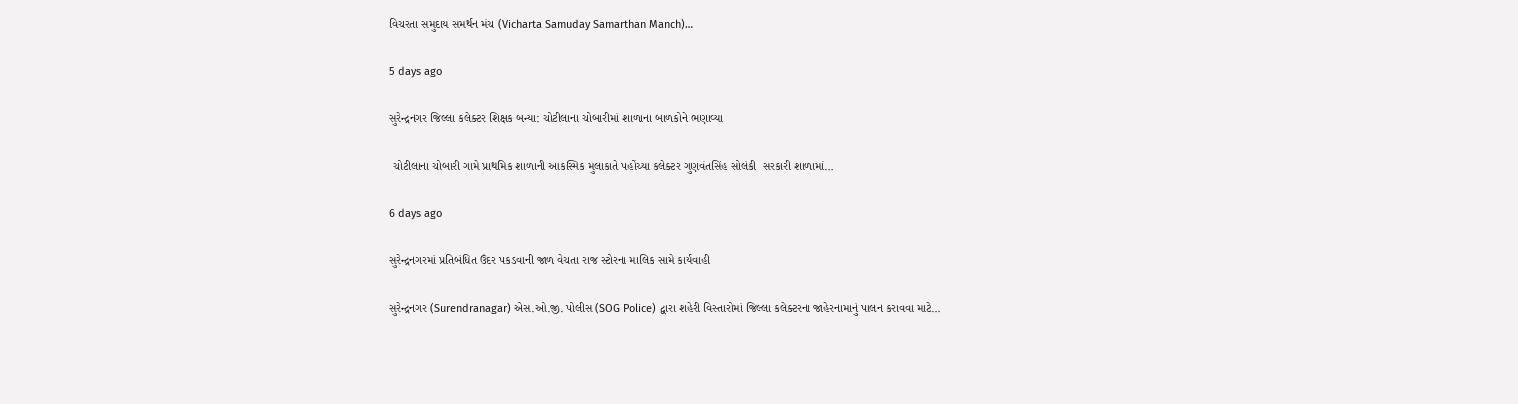વિચરતા સમુદાય સમર્થન મંચ (Vicharta Samuday Samarthan Manch)…

5 days ago

સુરેન્દ્રનગર જિલ્લા કલેક્ટર શિક્ષક બન્યા: ચોટીલાના ચોબારીમાં શાળાના બાળકોને ભણાવ્યા

 ચોટીલાના ચોબારી ગામે પ્રાથમિક શાળાની આકસ્મિક મુલાકાતે પહોંચ્યા કલેક્ટર ગુણવંતસિંહ સોલંકી  સરકારી શાળામાં…

6 days ago

સુરેન્દ્રનગરમાં પ્રતિબંધિત ઉંદર પકડવાની જાળ વેચતા રાજ સ્ટોરના માલિક સામે કાર્યવાહી

સુરેન્દ્રનગર (Surendranagar) એસ.ઓ.જી. પોલીસ (SOG Police) દ્વારા શહેરી વિસ્તારોમાં જિલ્લા કલેક્ટરના જાહેરનામાનું પાલન કરાવવા માટે…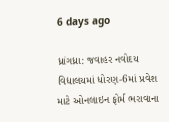6 days ago

ધ્રાંગધ્રા: જવાહર નવોદય વિદ્યાલયમાં ધોરણ-6માં પ્રવેશ માટે ઓનલાઇન ફોર્મ ભરાવાના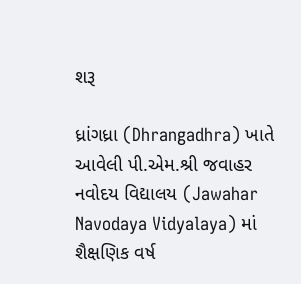શરૂ

ધ્રાંગધ્રા (Dhrangadhra) ખાતે આવેલી પી.એમ.શ્રી જવાહર નવોદય વિદ્યાલય (Jawahar Navodaya Vidyalaya) માં શૈક્ષણિક વર્ષ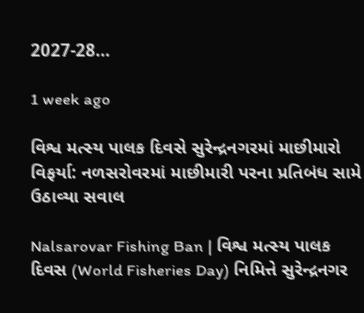2027-28…

1 week ago

વિશ્વ મત્સ્ય પાલક દિવસે સુરેન્દ્રનગરમાં માછીમારો વિફર્યા: નળસરોવરમાં માછીમારી પરના પ્રતિબંધ સામે ઉઠાવ્યા સવાલ

Nalsarovar Fishing Ban | વિશ્વ મત્સ્ય પાલક દિવસ (World Fisheries Day) નિમિત્તે સુરેન્દ્રનગર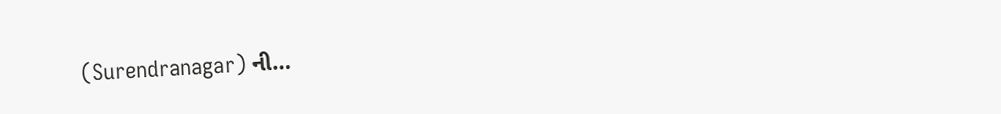(Surendranagar) ની…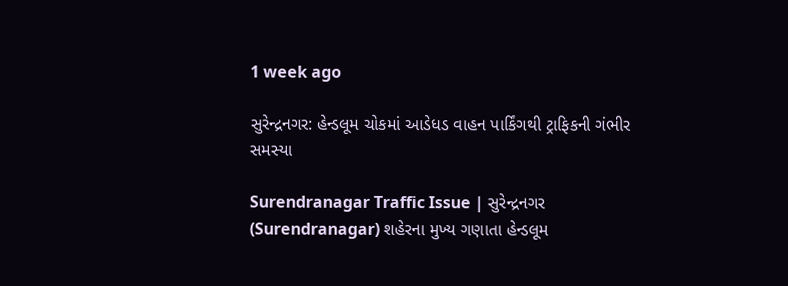1 week ago

સુરેન્દ્રનગર: હેન્ડલૂમ ચોકમાં આડેધડ વાહન પાર્કિંગથી ટ્રાફિકની ગંભીર સમસ્યા

Surendranagar Traffic Issue | સુરેન્દ્રનગર (Surendranagar) શહેરના મુખ્ય ગણાતા હેન્ડલૂમ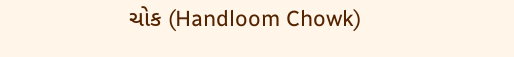ચોક (Handloom Chowk)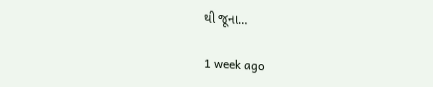થી જૂના…

1 week ago